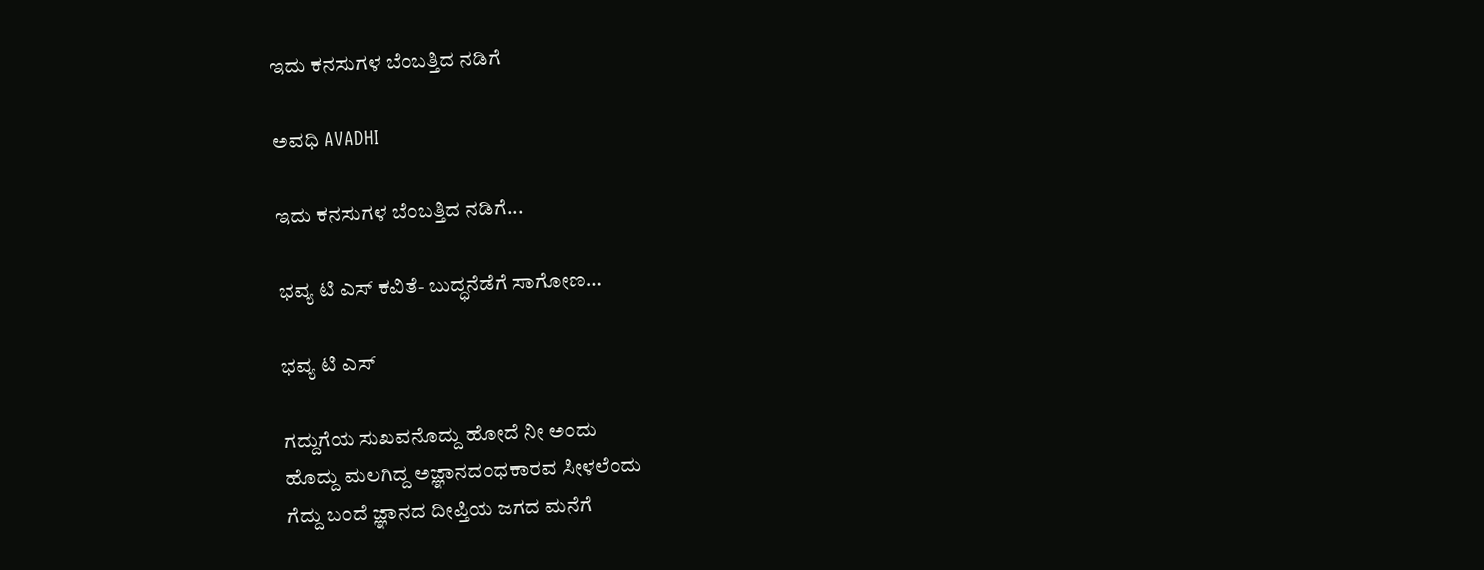ಇದು ಕನಸುಗಳ ಬೆಂಬತ್ತಿದ ನಡಿಗೆ‍

ಅವಧಿ AVADHI

ಇದು ಕನಸುಗಳ ಬೆಂಬತ್ತಿದ ನಡಿಗೆ...

ಭವ್ಯ ಟಿ ಎಸ್ ಕವಿತೆ- ಬುದ್ಧನೆಡೆಗೆ ಸಾಗೋಣ…

ಭವ್ಯ ಟಿ ಎಸ್

ಗದ್ದುಗೆಯ ಸುಖವನೊದ್ದು ಹೋದೆ ನೀ ಅಂದು
ಹೊದ್ದು ಮಲಗಿದ್ದ ಅಜ್ಞಾನದಂಧಕಾರವ ಸೀಳಲೆಂದು
ಗೆದ್ದು ಬಂದೆ ಜ್ಞಾನದ ದೀಪ್ತಿಯ ಜಗದ ಮನೆಗೆ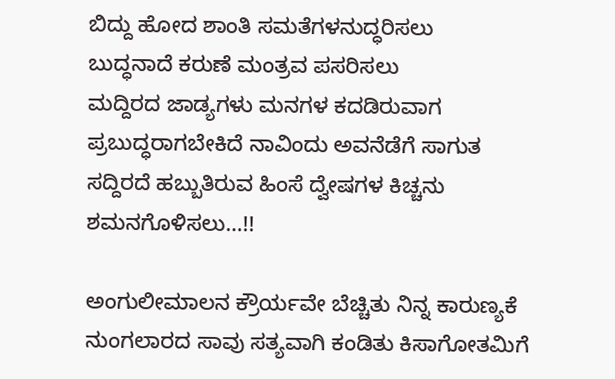ಬಿದ್ದು ಹೋದ ಶಾಂತಿ ಸಮತೆಗಳನುದ್ಧರಿಸಲು
ಬುದ್ಧನಾದೆ ಕರುಣೆ ಮಂತ್ರವ ಪಸರಿಸಲು
ಮದ್ದಿರದ ಜಾಡ್ಯಗಳು ಮನಗಳ ಕದಡಿರುವಾಗ
ಪ್ರಬುದ್ಧರಾಗಬೇಕಿದೆ ನಾವಿಂದು‌ ಅವನೆಡೆಗೆ ಸಾಗುತ
ಸದ್ದಿರದೆ ಹಬ್ಬುತಿರುವ ಹಿಂಸೆ ದ್ವೇಷಗಳ ಕಿಚ್ಚನು
ಶಮನಗೊಳಿಸಲು…!!

ಅಂಗುಲೀಮಾಲನ ಕ್ರೌರ್ಯವೇ ಬೆಚ್ಚಿತು ನಿನ್ನ ಕಾರುಣ್ಯಕೆ
ನುಂಗಲಾರದ ಸಾವು ಸತ್ಯವಾಗಿ ಕಂಡಿತು ಕಿಸಾಗೋತಮಿಗೆ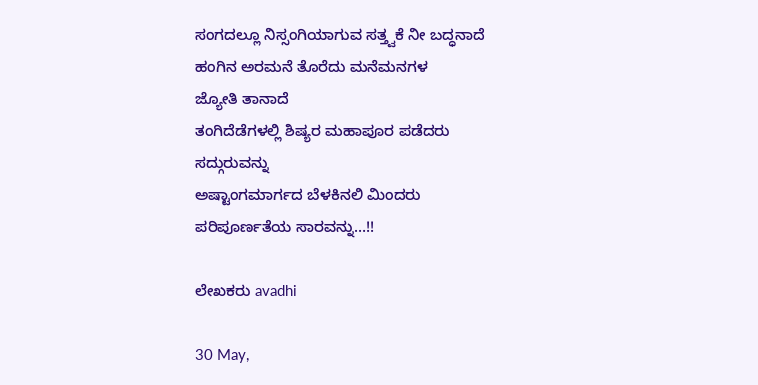ಸಂಗದಲ್ಲೂ ನಿಸ್ಸಂಗಿಯಾಗುವ ಸತ್ತ್ವಕೆ ನೀ ಬದ್ಧನಾದೆ
ಹಂಗಿನ ಅರಮನೆ ತೊರೆದು ಮನೆಮನಗಳ
ಜ್ಯೋತಿ ತಾನಾದೆ
ತಂಗಿದೆಡೆಗಳಲ್ಲಿ ಶಿಷ್ಯರ ಮಹಾಪೂರ ಪಡೆದರು ಸದ್ಗುರುವನ್ನು
ಅಷ್ಟಾಂಗಮಾರ್ಗದ ಬೆಳಕಿನಲಿ ಮಿಂದರು ಪರಿಪೂರ್ಣತೆಯ ಸಾರವನ್ನು…!!

ಲೇಖಕರು avadhi

30 May,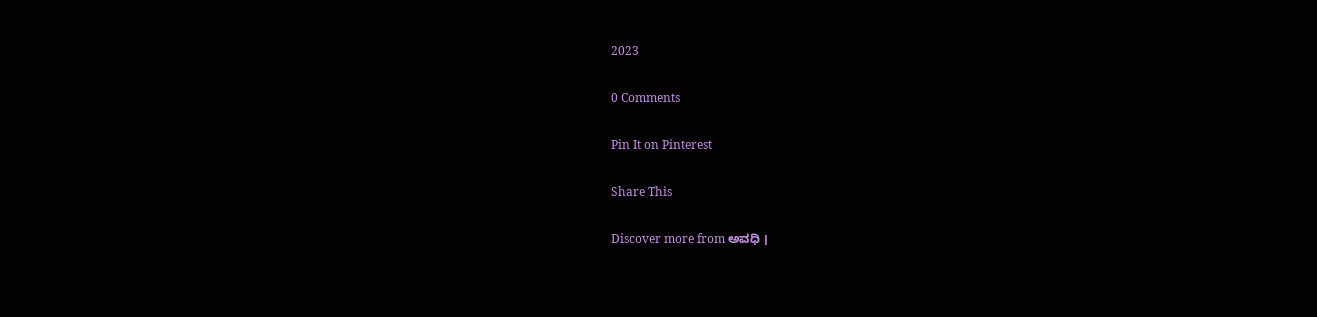2023

0 Comments

Pin It on Pinterest

Share This

Discover more from ಅವಧಿ ।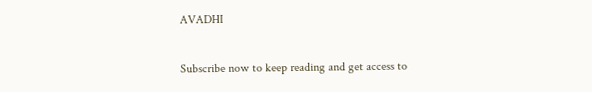AVADHI

Subscribe now to keep reading and get access to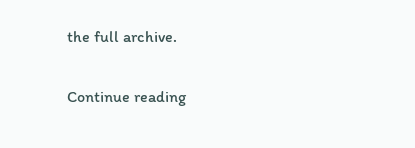the full archive.

Continue reading